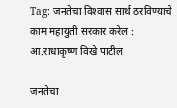Tag: जनतेचा विश्‍वास सार्थ ठरविण्‍याचे काम महायुती सरकार करेल : आ.राधाकृष्ण विखे पाटील

जनतेचा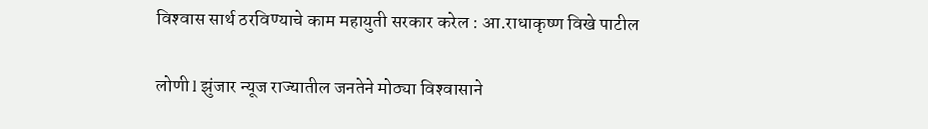विश्‍वास सार्थ ठरविण्‍याचे काम महायुती सरकार करेल : आ.राधाकृष्ण विखे पाटील

लोणी l झुंजार न्यूज राज्‍यातील जनतेने मोठ्या विश्‍वासाने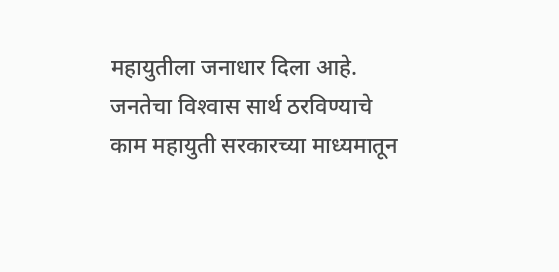महायुतीला जनाधार दिला आहे. जनतेचा विश्‍वास सार्थ ठरविण्‍याचे काम महायुती सरकारच्‍या माध्‍यमातून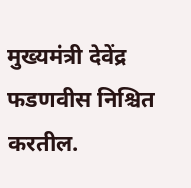मुख्‍यमंत्री देवेंद्र फडणवीस निश्चित करतील.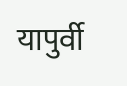यापुर्वी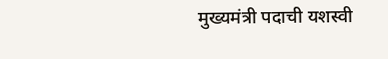मुख्‍यमंत्री पदाची यशस्‍वी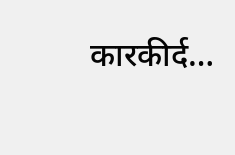कारकीर्द…